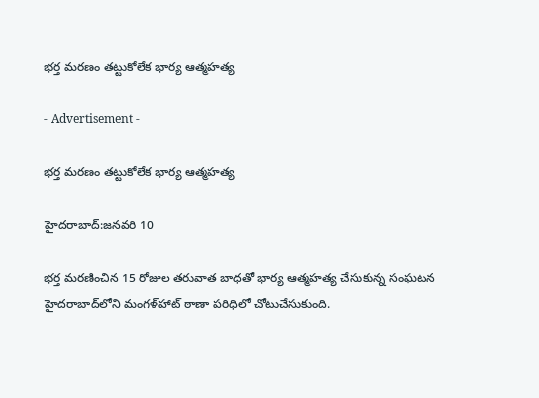భర్త మరణం తట్టుకోలేక భార్య ఆత్మహత్య

- Advertisement -

భర్త మరణం తట్టుకోలేక భార్య ఆత్మహత్య

హైదరాబాద్:జనవరి 10

భర్త మరణించిన 15 రోజుల తరువాత బాధతో భార్య ఆత్మహత్య చేసుకున్న సంఘటన హైదరాబాద్‌లోని మంగళ్‌హాట్ ఠాణా పరిధిలో చోటుచేసుకుంది.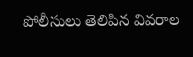పోలీసులు తెలిపిన వివరాల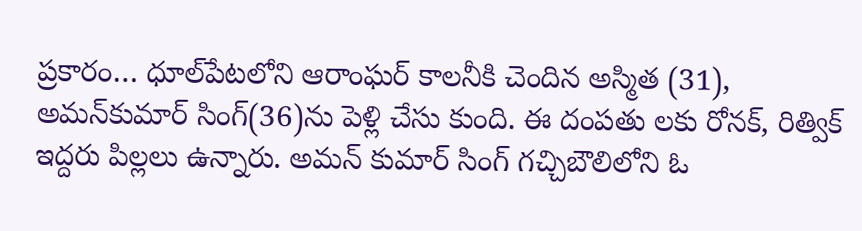ప్రకారం… ధూల్‌పేటలోని ఆరాంఘర్ కాలనీకి చెందిన అస్మిత (31), అమన్‌కుమార్ సింగ్(36)ను పెళ్లి చేసు కుంది. ఈ దంపతు లకు రోనక్, రిత్విక్ ఇద్దరు పిల్లలు ఉన్నారు. అమన్ కుమార్ సింగ్ గచ్చిబౌలిలోని ఓ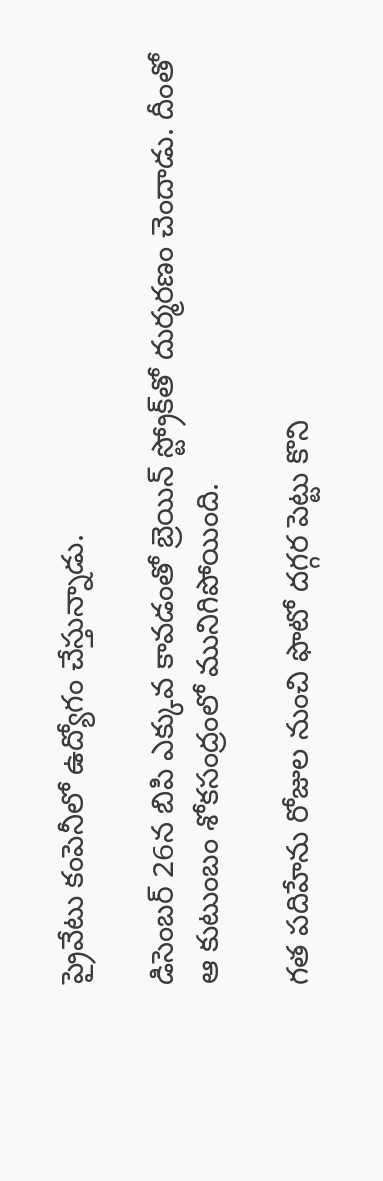ప్రైవేటు కంపెనీలో ఉద్యోగం చేస్తున్నాడు.

డిసెంబర్ 26న బిపి ఎక్కువ కావడంతో బ్రెయిన్ స్ట్రోక్‌తో దుర్మరణం చెందాడు. దీంతో ఆ కుటుంబం శోకసంద్రంలో మునిగిపోయింది.

గత పదిహేను రోజుల నుంచి ఫొటో దగ్గర పెట్టు కొని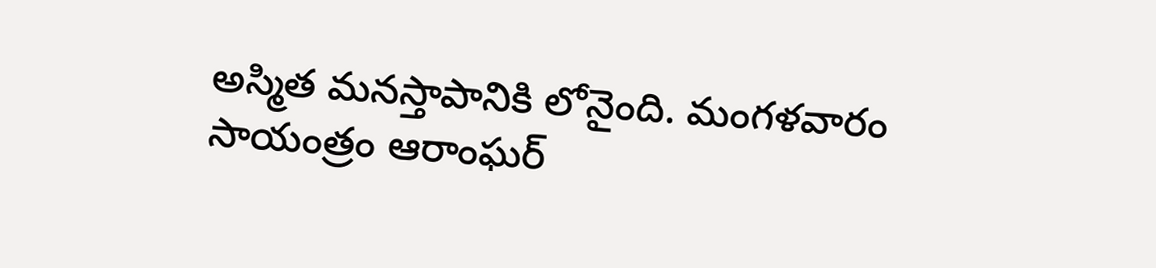అస్మిత మనస్తాపానికి లోనైంది. మంగళవారం సాయంత్రం ఆరాంఘర్‌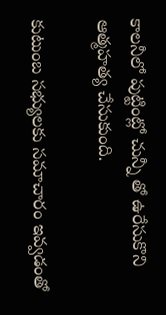కాలనీలో పుట్టింట్లో చున్నీ తో ఉరేసుకొని ఆత్మహత్య చేసుకుంది.

కుటుంబ సభ్యులకు సమాచారం ఇవ్వడంతో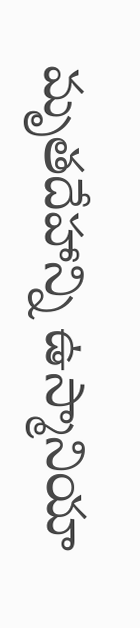మృతదేహాన్ని ఉస్మానియా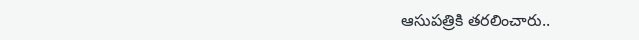ఆసుపత్రికి తరలించారు..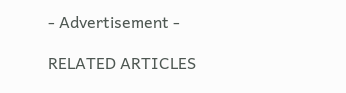- Advertisement -

RELATED ARTICLES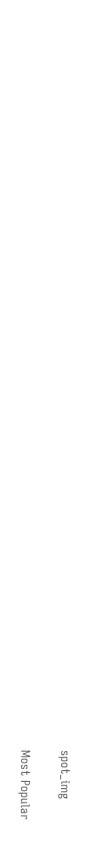spot_img

Most Popular